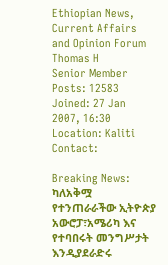Ethiopian News, Current Affairs and Opinion Forum
Thomas H
Senior Member
Posts: 12583
Joined: 27 Jan 2007, 16:30
Location: Kaliti
Contact:

Breaking News: ካለአቅሟ የተንጠራራችው ኢትዮጵያ አውሮፓ፣አሜሪካ እና የተባበሩት መንግሥታት እንዲያደራድሩ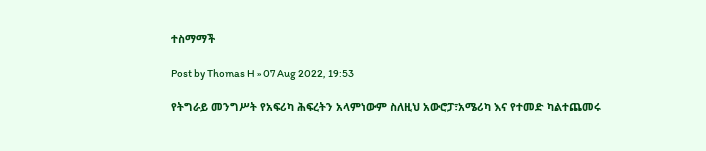ተስማማች

Post by Thomas H » 07 Aug 2022, 19:53

የትግራይ መንግሥት የአፍሪካ ሕፍረትን አላምነውም ስለዚህ አውሮፓ፣አሜሪካ እና የተመድ ካልተጨመሩ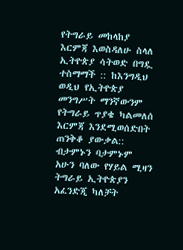የትግራይ መከላከያ እርምጃ እወስዳለሁ ስላለ ኢትዮጵያ ሳትወድ በግዷ ተስማማች :: ከእንግዲህ ወዲህ የኢትዮጵያ መንግሥት ማንኛውንም የትግራይ ጥያቄ ካልመለሰ እርምጃ እንደሚወሰድበት ጠንቅቆ ያውቃል:: ብታምኑን ባታምኑም አሁን ባለው የሃይል ሚዛን ትግራይ ኢትዮጵያን አፈንድጂ ካለቻት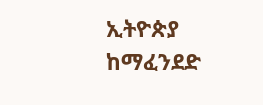ኢትዮጵያ ከማፈንደድ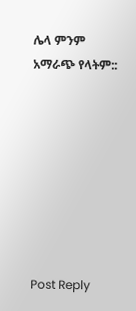ሌላ ምንም አማራጭ የላትም::








Post Reply